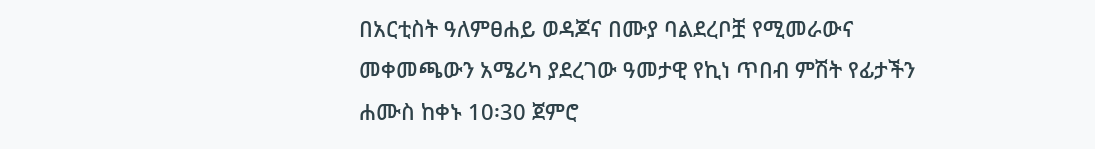በአርቲስት ዓለምፀሐይ ወዳጆና በሙያ ባልደረቦቿ የሚመራውና መቀመጫውን አሜሪካ ያደረገው ዓመታዊ የኪነ ጥበብ ምሽት የፊታችን ሐሙስ ከቀኑ 10፡30 ጀምሮ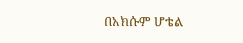በአክሱም ሆቴል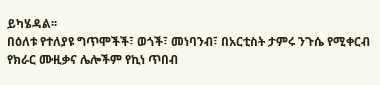ይካሄዳል፡፡
በዕለቱ የተለያዩ ግጥሞችች፣ ወጎች፣ መነባንብ፣ በአርቲስት ታምሩ ንጉሴ የሚቀርብ የክራር ሙዚቃና ሌሎችም የኪነ ጥበብ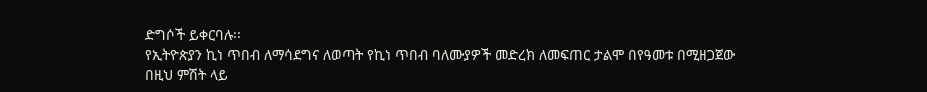ድግሶች ይቀርባሉ፡፡
የኢትዮጵያን ኪነ ጥበብ ለማሳደግና ለወጣት የኪነ ጥበብ ባለሙያዎች መድረክ ለመፍጠር ታልሞ በየዓመቱ በሚዘጋጀው በዚህ ምሽት ላይ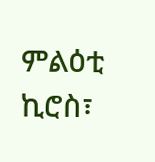ምልዕቲ ኪሮስ፣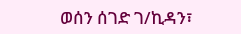ወሰን ሰገድ ገ/ኪዳን፣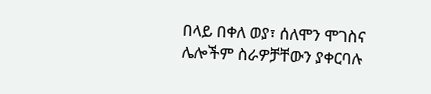በላይ በቀለ ወያ፣ ሰለሞን ሞገስና ሌሎችም ስራዎቻቸውን ያቀርባሉ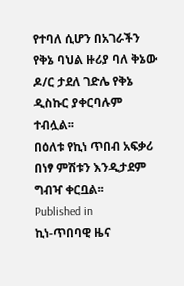የተባለ ሲሆን በአገራችን የቅኔ ባህል ዙሪያ ባለ ቅኔው ዶ/ር ታደለ ገድሌ የቅኔ ዲስኩር ያቀርባሉም ተብሏል፡፡
በዕለቱ የኪነ ጥበብ አፍቃሪ በነፃ ምሽቱን እንዲታደም ግብዣ ቀርቧል፡፡
Published in
ኪነ-ጥበባዊ ዜና